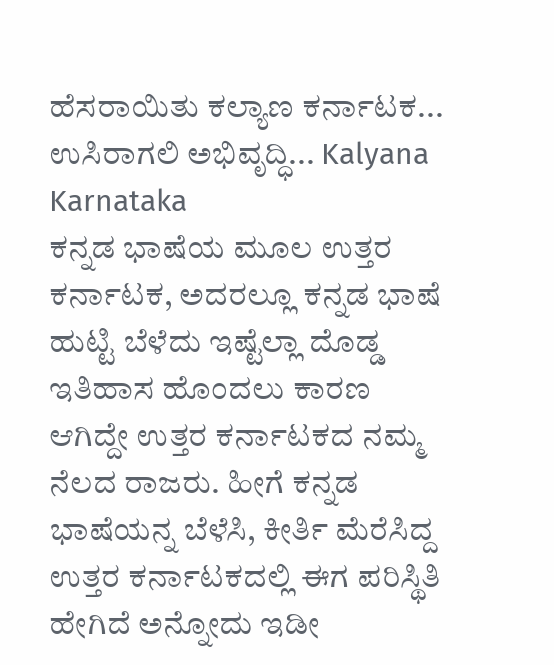ಹೆಸರಾಯಿತು ಕಲ್ಯಾಣ ಕರ್ನಾಟಕ... ಉಸಿರಾಗಲಿ ಅಭಿವೃದ್ಧಿ... Kalyana Karnataka
ಕನ್ನಡ ಭಾಷೆಯ ಮೂಲ ಉತ್ತರ ಕರ್ನಾಟಕ, ಅದರಲ್ಲೂ ಕನ್ನಡ ಭಾಷೆ ಹುಟ್ಟಿ ಬೆಳೆದು ಇಷ್ಟೆಲ್ಲಾ ದೊಡ್ಡ ಇತಿಹಾಸ ಹೊಂದಲು ಕಾರಣ ಆಗಿದ್ದೇ ಉತ್ತರ ಕರ್ನಾಟಕದ ನಮ್ಮ ನೆಲದ ರಾಜರು. ಹೀಗೆ ಕನ್ನಡ ಭಾಷೆಯನ್ನ ಬೆಳೆಸಿ, ಕೀರ್ತಿ ಮೆರೆಸಿದ್ದ ಉತ್ತರ ಕರ್ನಾಟಕದಲ್ಲಿ ಈಗ ಪರಿಸ್ಥಿತಿ ಹೇಗಿದೆ ಅನ್ನೋದು ಇಡೀ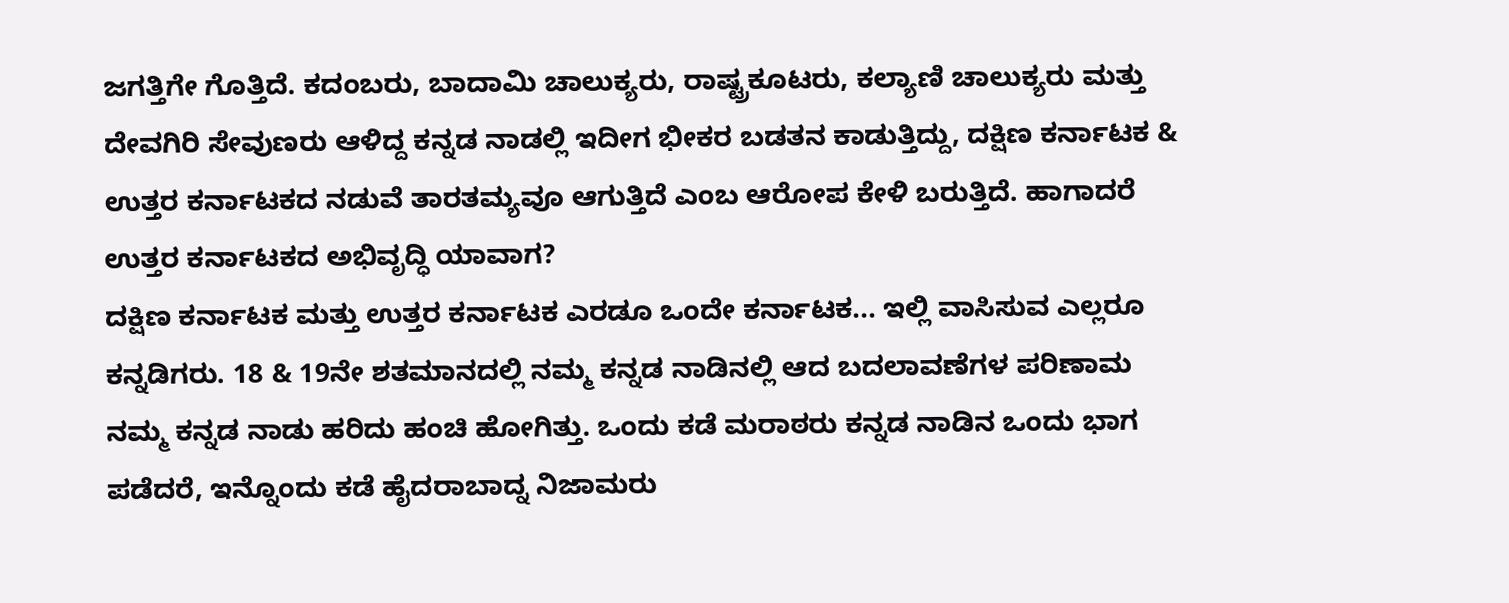ಜಗತ್ತಿಗೇ ಗೊತ್ತಿದೆ. ಕದಂಬರು, ಬಾದಾಮಿ ಚಾಲುಕ್ಯರು, ರಾಷ್ಟ್ರಕೂಟರು, ಕಲ್ಯಾಣಿ ಚಾಲುಕ್ಯರು ಮತ್ತು ದೇವಗಿರಿ ಸೇವುಣರು ಆಳಿದ್ದ ಕನ್ನಡ ನಾಡಲ್ಲಿ ಇದೀಗ ಭೀಕರ ಬಡತನ ಕಾಡುತ್ತಿದ್ದು, ದಕ್ಷಿಣ ಕರ್ನಾಟಕ & ಉತ್ತರ ಕರ್ನಾಟಕದ ನಡುವೆ ತಾರತಮ್ಯವೂ ಆಗುತ್ತಿದೆ ಎಂಬ ಆರೋಪ ಕೇಳಿ ಬರುತ್ತಿದೆ. ಹಾಗಾದರೆ ಉತ್ತರ ಕರ್ನಾಟಕದ ಅಭಿವೃದ್ಧಿ ಯಾವಾಗ?
ದಕ್ಷಿಣ ಕರ್ನಾಟಕ ಮತ್ತು ಉತ್ತರ ಕರ್ನಾಟಕ ಎರಡೂ ಒಂದೇ ಕರ್ನಾಟಕ... ಇಲ್ಲಿ ವಾಸಿಸುವ ಎಲ್ಲರೂ ಕನ್ನಡಿಗರು. 18 & 19ನೇ ಶತಮಾನದಲ್ಲಿ ನಮ್ಮ ಕನ್ನಡ ನಾಡಿನಲ್ಲಿ ಆದ ಬದಲಾವಣೆಗಳ ಪರಿಣಾಮ ನಮ್ಮ ಕನ್ನಡ ನಾಡು ಹರಿದು ಹಂಚಿ ಹೋಗಿತ್ತು. ಒಂದು ಕಡೆ ಮರಾಠರು ಕನ್ನಡ ನಾಡಿನ ಒಂದು ಭಾಗ ಪಡೆದರೆ, ಇನ್ನೊಂದು ಕಡೆ ಹೈದರಾಬಾದ್ನ ನಿಜಾಮರು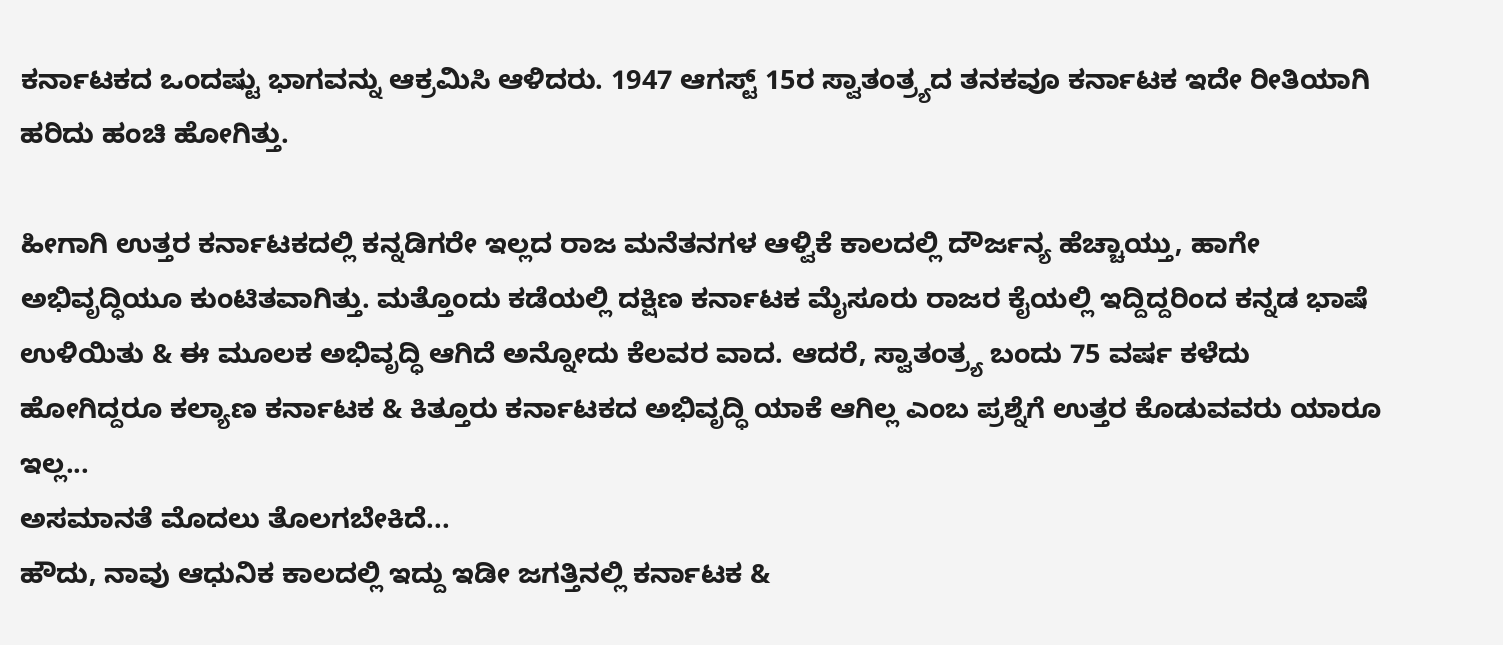ಕರ್ನಾಟಕದ ಒಂದಷ್ಟು ಭಾಗವನ್ನು ಆಕ್ರಮಿಸಿ ಆಳಿದರು. 1947 ಆಗಸ್ಟ್ 15ರ ಸ್ವಾತಂತ್ರ್ಯದ ತನಕವೂ ಕರ್ನಾಟಕ ಇದೇ ರೀತಿಯಾಗಿ ಹರಿದು ಹಂಚಿ ಹೋಗಿತ್ತು.

ಹೀಗಾಗಿ ಉತ್ತರ ಕರ್ನಾಟಕದಲ್ಲಿ ಕನ್ನಡಿಗರೇ ಇಲ್ಲದ ರಾಜ ಮನೆತನಗಳ ಆಳ್ವಿಕೆ ಕಾಲದಲ್ಲಿ ದೌರ್ಜನ್ಯ ಹೆಚ್ಚಾಯ್ತು, ಹಾಗೇ ಅಭಿವೃದ್ಧಿಯೂ ಕುಂಟಿತವಾಗಿತ್ತು. ಮತ್ತೊಂದು ಕಡೆಯಲ್ಲಿ ದಕ್ಷಿಣ ಕರ್ನಾಟಕ ಮೈಸೂರು ರಾಜರ ಕೈಯಲ್ಲಿ ಇದ್ದಿದ್ದರಿಂದ ಕನ್ನಡ ಭಾಷೆ ಉಳಿಯಿತು & ಈ ಮೂಲಕ ಅಭಿವೃದ್ಧಿ ಆಗಿದೆ ಅನ್ನೋದು ಕೆಲವರ ವಾದ. ಆದರೆ, ಸ್ವಾತಂತ್ರ್ಯ ಬಂದು 75 ವರ್ಷ ಕಳೆದು ಹೋಗಿದ್ದರೂ ಕಲ್ಯಾಣ ಕರ್ನಾಟಕ & ಕಿತ್ತೂರು ಕರ್ನಾಟಕದ ಅಭಿವೃದ್ಧಿ ಯಾಕೆ ಆಗಿಲ್ಲ ಎಂಬ ಪ್ರಶ್ನೆಗೆ ಉತ್ತರ ಕೊಡುವವರು ಯಾರೂ ಇಲ್ಲ...
ಅಸಮಾನತೆ ಮೊದಲು ತೊಲಗಬೇಕಿದೆ...
ಹೌದು, ನಾವು ಆಧುನಿಕ ಕಾಲದಲ್ಲಿ ಇದ್ದು ಇಡೀ ಜಗತ್ತಿನಲ್ಲಿ ಕರ್ನಾಟಕ &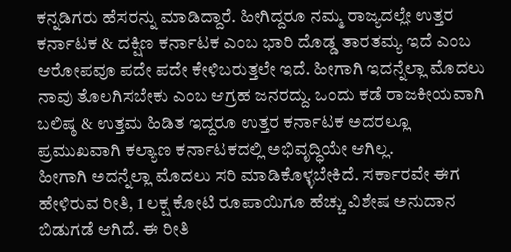ಕನ್ನಡಿಗರು ಹೆಸರನ್ನು ಮಾಡಿದ್ದಾರೆ. ಹೀಗಿದ್ದರೂ ನಮ್ಮ ರಾಜ್ಯದಲ್ಲೇ ಉತ್ತರ ಕರ್ನಾಟಕ & ದಕ್ಷಿಣ ಕರ್ನಾಟಕ ಎಂಬ ಭಾರಿ ದೊಡ್ಡ ತಾರತಮ್ಯ ಇದೆ ಎಂಬ ಆರೋಪವೂ ಪದೇ ಪದೇ ಕೇಳಿಬರುತ್ತಲೇ ಇದೆ. ಹೀಗಾಗಿ ಇದನ್ನೆಲ್ಲಾ ಮೊದಲು ನಾವು ತೊಲಗಿಸಬೇಕು ಎಂಬ ಆಗ್ರಹ ಜನರದ್ದು. ಒಂದು ಕಡೆ ರಾಜಕೀಯವಾಗಿ ಬಲಿಷ್ಠ & ಉತ್ತಮ ಹಿಡಿತ ಇದ್ದರೂ ಉತ್ತರ ಕರ್ನಾಟಕ ಅದರಲ್ಲೂ ಪ್ರಮುಖವಾಗಿ ಕಲ್ಯಾಣ ಕರ್ನಾಟಕದಲ್ಲಿ ಅಭಿವೃದ್ಧಿಯೇ ಆಗಿಲ್ಲ.
ಹೀಗಾಗಿ ಅದನ್ನೆಲ್ಲಾ ಮೊದಲು ಸರಿ ಮಾಡಿಕೊಳ್ಳಬೇಕಿದೆ. ಸರ್ಕಾರವೇ ಈಗ ಹೇಳಿರುವ ರೀತಿ, 1 ಲಕ್ಷ ಕೋಟಿ ರೂಪಾಯಿಗೂ ಹೆಚ್ಚು ವಿಶೇಷ ಅನುದಾನ ಬಿಡುಗಡೆ ಆಗಿದೆ. ಈ ರೀತಿ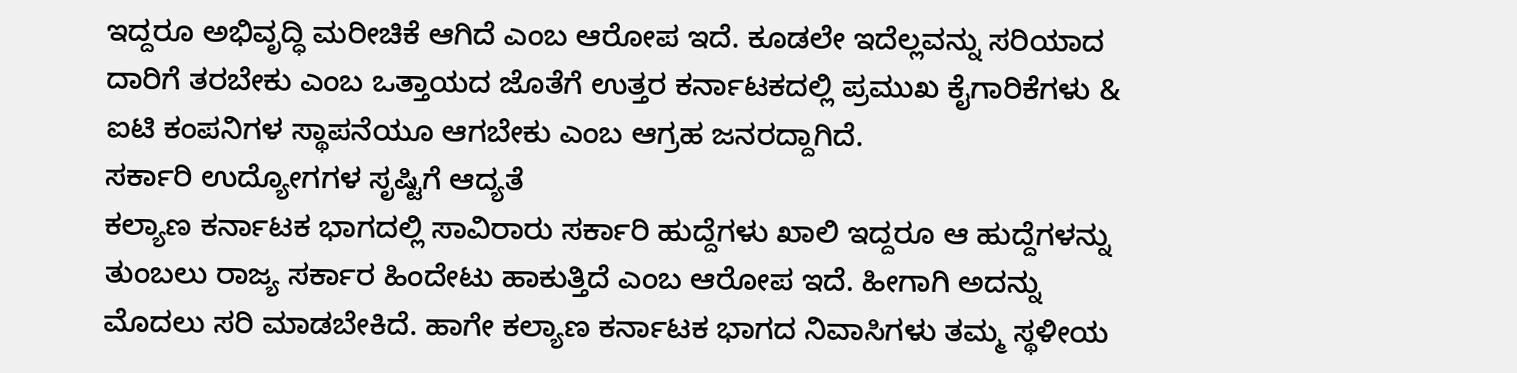ಇದ್ದರೂ ಅಭಿವೃದ್ಧಿ ಮರೀಚಿಕೆ ಆಗಿದೆ ಎಂಬ ಆರೋಪ ಇದೆ. ಕೂಡಲೇ ಇದೆಲ್ಲವನ್ನು ಸರಿಯಾದ ದಾರಿಗೆ ತರಬೇಕು ಎಂಬ ಒತ್ತಾಯದ ಜೊತೆಗೆ ಉತ್ತರ ಕರ್ನಾಟಕದಲ್ಲಿ ಪ್ರಮುಖ ಕೈಗಾರಿಕೆಗಳು & ಐಟಿ ಕಂಪನಿಗಳ ಸ್ಥಾಪನೆಯೂ ಆಗಬೇಕು ಎಂಬ ಆಗ್ರಹ ಜನರದ್ದಾಗಿದೆ.
ಸರ್ಕಾರಿ ಉದ್ಯೋಗಗಳ ಸೃಷ್ಟಿಗೆ ಆದ್ಯತೆ
ಕಲ್ಯಾಣ ಕರ್ನಾಟಕ ಭಾಗದಲ್ಲಿ ಸಾವಿರಾರು ಸರ್ಕಾರಿ ಹುದ್ದೆಗಳು ಖಾಲಿ ಇದ್ದರೂ ಆ ಹುದ್ದೆಗಳನ್ನು ತುಂಬಲು ರಾಜ್ಯ ಸರ್ಕಾರ ಹಿಂದೇಟು ಹಾಕುತ್ತಿದೆ ಎಂಬ ಆರೋಪ ಇದೆ. ಹೀಗಾಗಿ ಅದನ್ನು ಮೊದಲು ಸರಿ ಮಾಡಬೇಕಿದೆ. ಹಾಗೇ ಕಲ್ಯಾಣ ಕರ್ನಾಟಕ ಭಾಗದ ನಿವಾಸಿಗಳು ತಮ್ಮ ಸ್ಥಳೀಯ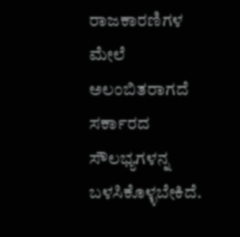ರಾಜಕಾರಣಿಗಳ ಮೇಲೆ ಅಲಂಬಿತರಾಗದೆ ಸರ್ಕಾರದ ಸೌಲಭ್ಯಗಳನ್ನ ಬಳಸಿಕೊಳ್ಳಬೇಕಿದೆ.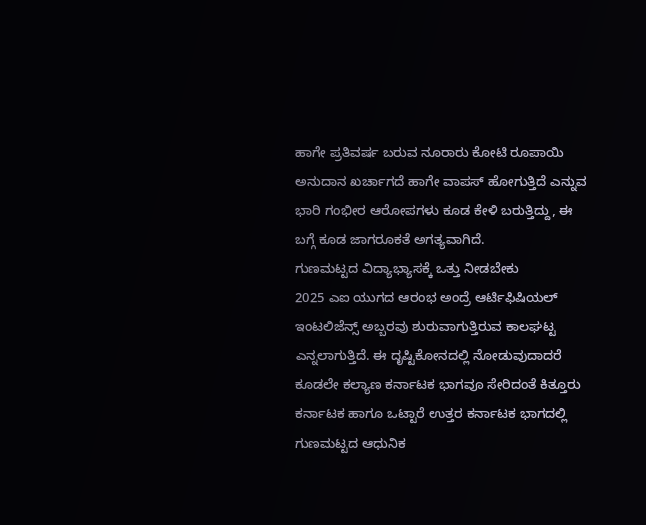ಹಾಗೇ ಪ್ರತಿವರ್ಷ ಬರುವ ನೂರಾರು ಕೋಟಿ ರೂಪಾಯಿ ಅನುದಾನ ಖರ್ಚಾಗದೆ ಹಾಗೇ ವಾಪಸ್ ಹೋಗುತ್ತಿದೆ ಎನ್ನುವ ಭಾರಿ ಗಂಭೀರ ಆರೋಪಗಳು ಕೂಡ ಕೇಳಿ ಬರುತ್ತಿದ್ದು, ಈ ಬಗ್ಗೆ ಕೂಡ ಜಾಗರೂಕತೆ ಅಗತ್ಯವಾಗಿದೆ.
ಗುಣಮಟ್ಟದ ವಿದ್ಯಾಭ್ಯಾಸಕ್ಕೆ ಒತ್ತು ನೀಡಬೇಕು
2025 ಎಐ ಯುಗದ ಆರಂಭ ಅಂದ್ರೆ ಆರ್ಟಿಫಿಷಿಯಲ್ ಇಂಟಲಿಜೆನ್ಸ್ ಅಬ್ಬರವು ಶುರುವಾಗುತ್ತಿರುವ ಕಾಲಘಟ್ಟ ಎನ್ನಲಾಗುತ್ತಿದೆ. ಈ ದೃಷ್ಟಿಕೋನದಲ್ಲಿ ನೋಡುವುದಾದರೆ ಕೂಡಲೇ ಕಲ್ಯಾಣ ಕರ್ನಾಟಕ ಭಾಗವೂ ಸೇರಿದಂತೆ ಕಿತ್ತೂರು ಕರ್ನಾಟಕ ಹಾಗೂ ಒಟ್ಟಾರೆ ಉತ್ತರ ಕರ್ನಾಟಕ ಭಾಗದಲ್ಲಿ ಗುಣಮಟ್ಟದ ಆಧುನಿಕ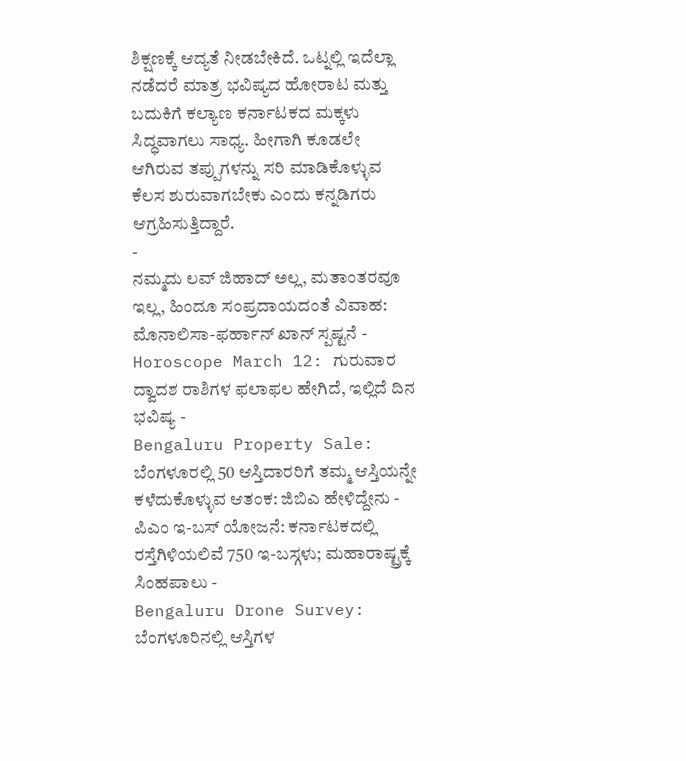ಶಿಕ್ಷಣಕ್ಕೆ ಆದ್ಯತೆ ನೀಡಬೇಕಿದೆ. ಒಟ್ನಲ್ಲಿ ಇದೆಲ್ಲಾ ನಡೆದರೆ ಮಾತ್ರ ಭವಿಷ್ಯದ ಹೋರಾಟ ಮತ್ತು ಬದುಕಿಗೆ ಕಲ್ಯಾಣ ಕರ್ನಾಟಕದ ಮಕ್ಕಳು ಸಿದ್ಧವಾಗಲು ಸಾಧ್ಯ. ಹೀಗಾಗಿ ಕೂಡಲೇ ಆಗಿರುವ ತಪ್ಪುಗಳನ್ನು ಸರಿ ಮಾಡಿಕೊಳ್ಳುವ ಕೆಲಸ ಶುರುವಾಗಬೇಕು ಎಂದು ಕನ್ನಡಿಗರು ಆಗ್ರಹಿಸುತ್ತಿದ್ದಾರೆ.
-
ನಮ್ಮದು ಲವ್ ಜಿಹಾದ್ ಅಲ್ಲ, ಮತಾಂತರವೂ ಇಲ್ಲ, ಹಿಂದೂ ಸಂಪ್ರದಾಯದಂತೆ ವಿವಾಹ: ಮೊನಾಲಿಸಾ-ಫರ್ಹಾನ್ ಖಾನ್ ಸ್ಪಷ್ಟನೆ -
Horoscope March 12: ಗುರುವಾರ ದ್ವಾದಶ ರಾಶಿಗಳ ಫಲಾಫಲ ಹೇಗಿದೆ, ಇಲ್ಲಿದೆ ದಿನ ಭವಿಷ್ಯ -
Bengaluru Property Sale: ಬೆಂಗಳೂರಲ್ಲಿ 50 ಆಸ್ತಿದಾರರಿಗೆ ತಮ್ಮ ಆಸ್ತಿಯನ್ನೇ ಕಳೆದುಕೊಳ್ಳುವ ಆತಂಕ: ಜಿಬಿಎ ಹೇಳಿದ್ದೇನು -
ಪಿಎಂ ಇ-ಬಸ್ ಯೋಜನೆ: ಕರ್ನಾಟಕದಲ್ಲಿ ರಸ್ತೆಗಿಳಿಯಲಿವೆ 750 ಇ-ಬಸ್ಗಳು; ಮಹಾರಾಷ್ಟ್ರಕ್ಕೆ ಸಿಂಹಪಾಲು -
Bengaluru Drone Survey: ಬೆಂಗಳೂರಿನಲ್ಲಿ ಆಸ್ತಿಗಳ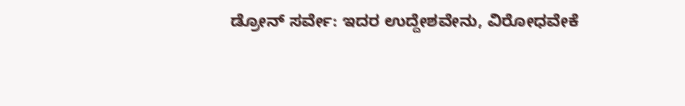ಡ್ರೋನ್ ಸರ್ವೇ: ಇದರ ಉದ್ದೇಶವೇನು, ವಿರೋಧವೇಕೆ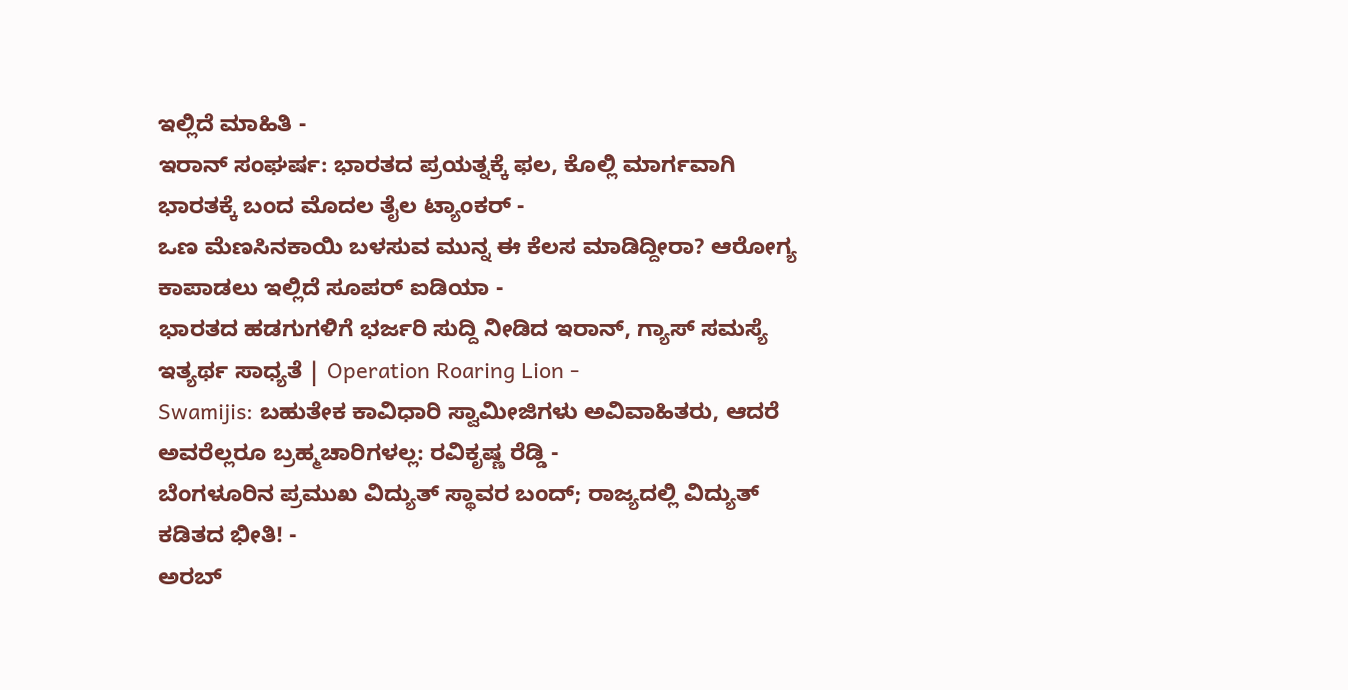ಇಲ್ಲಿದೆ ಮಾಹಿತಿ -
ಇರಾನ್ ಸಂಘರ್ಷ: ಭಾರತದ ಪ್ರಯತ್ನಕ್ಕೆ ಫಲ, ಕೊಲ್ಲಿ ಮಾರ್ಗವಾಗಿ ಭಾರತಕ್ಕೆ ಬಂದ ಮೊದಲ ತೈಲ ಟ್ಯಾಂಕರ್ -
ಒಣ ಮೆಣಸಿನಕಾಯಿ ಬಳಸುವ ಮುನ್ನ ಈ ಕೆಲಸ ಮಾಡಿದ್ದೀರಾ? ಆರೋಗ್ಯ ಕಾಪಾಡಲು ಇಲ್ಲಿದೆ ಸೂಪರ್ ಐಡಿಯಾ -
ಭಾರತದ ಹಡಗುಗಳಿಗೆ ಭರ್ಜರಿ ಸುದ್ದಿ ನೀಡಿದ ಇರಾನ್, ಗ್ಯಾಸ್ ಸಮಸ್ಯೆ ಇತ್ಯರ್ಥ ಸಾಧ್ಯತೆ | Operation Roaring Lion -
Swamijis: ಬಹುತೇಕ ಕಾವಿಧಾರಿ ಸ್ವಾಮೀಜಿಗಳು ಅವಿವಾಹಿತರು, ಆದರೆ ಅವರೆಲ್ಲರೂ ಬ್ರಹ್ಮಚಾರಿಗಳಲ್ಲ: ರವಿಕೃಷ್ಣ ರೆಡ್ಡಿ -
ಬೆಂಗಳೂರಿನ ಪ್ರಮುಖ ವಿದ್ಯುತ್ ಸ್ಥಾವರ ಬಂದ್; ರಾಜ್ಯದಲ್ಲಿ ವಿದ್ಯುತ್ ಕಡಿತದ ಭೀತಿ! -
ಅರಬ್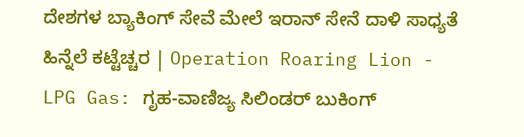ದೇಶಗಳ ಬ್ಯಾಕಿಂಗ್ ಸೇವೆ ಮೇಲೆ ಇರಾನ್ ಸೇನೆ ದಾಳಿ ಸಾಧ್ಯತೆ ಹಿನ್ನೆಲೆ ಕಟ್ಟೆಚ್ಚರ | Operation Roaring Lion -
LPG Gas: ಗೃಹ-ವಾಣಿಜ್ಯ ಸಿಲಿಂಡರ್ ಬುಕಿಂಗ್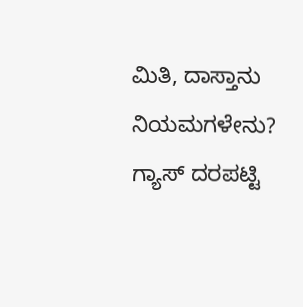ಮಿತಿ, ದಾಸ್ತಾನು ನಿಯಮಗಳೇನು? ಗ್ಯಾಸ್ ದರಪಟ್ಟಿ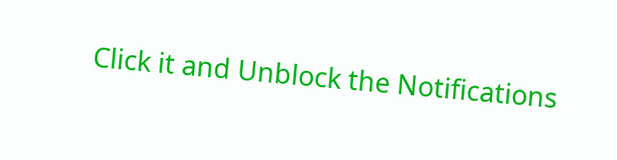Click it and Unblock the Notifications